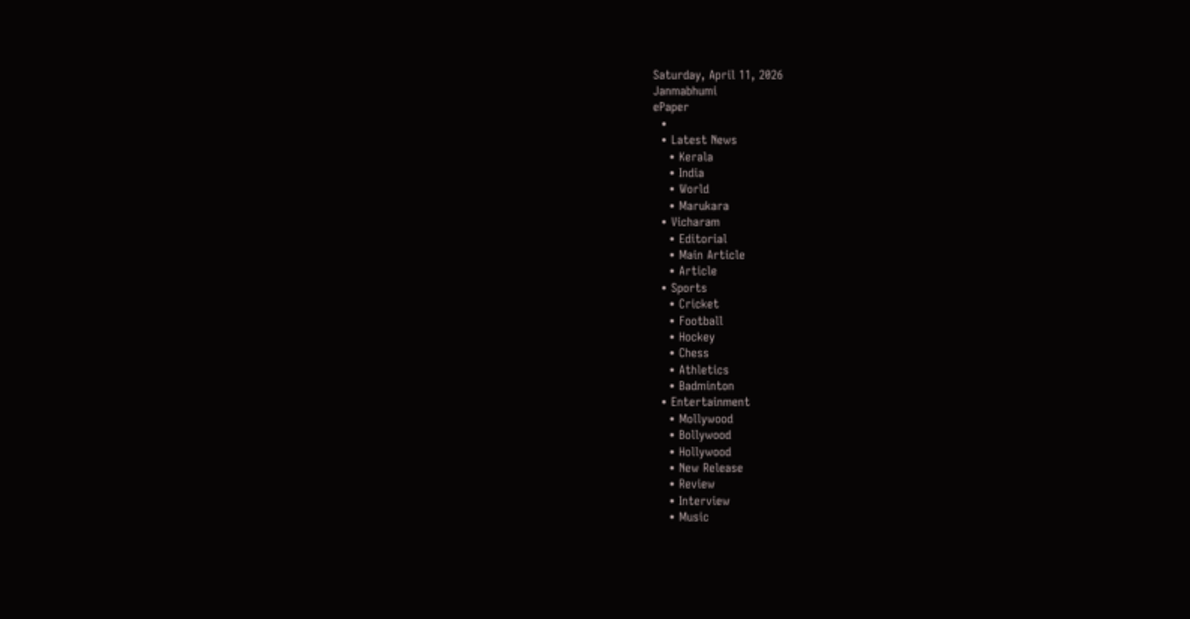Saturday, April 11, 2026
Janmabhumi
ePaper
  •
  • Latest News
    • Kerala
    • India
    • World
    • Marukara
  • Vicharam
    • Editorial
    • Main Article
    • Article
  • Sports
    • Cricket
    • Football
    • Hockey
    • Chess
    • Athletics
    • Badminton
  • Entertainment
    • Mollywood
    • Bollywood
    • Hollywood
    • New Release
    • Review
    • Interview
    • Music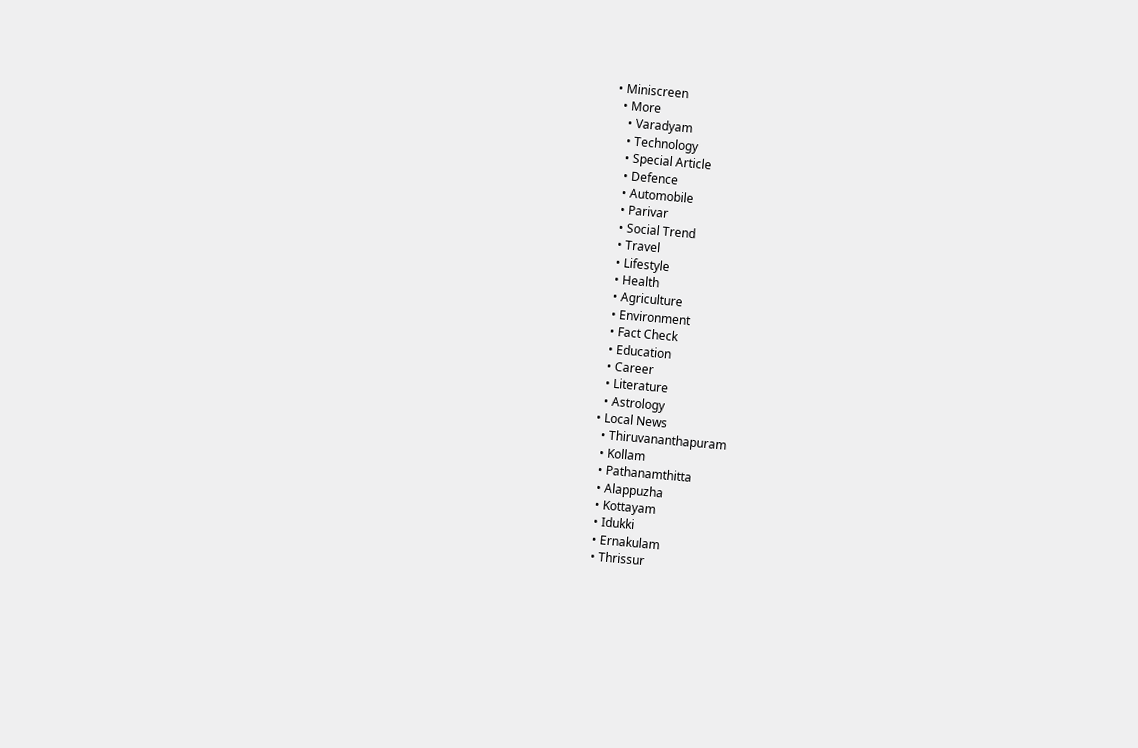• Miniscreen
  • More
    • Varadyam
    • Technology
    • Special Article
    • Defence
    • Automobile
    • Parivar
    • Social Trend
    • Travel
    • Lifestyle
    • Health
    • Agriculture
    • Environment
    • Fact Check
    • Education
    • Career
    • Literature
    • Astrology
  • Local News
    • Thiruvananthapuram
    • Kollam
    • Pathanamthitta
    • Alappuzha
    • Kottayam
    • Idukki
    • Ernakulam
    • Thrissur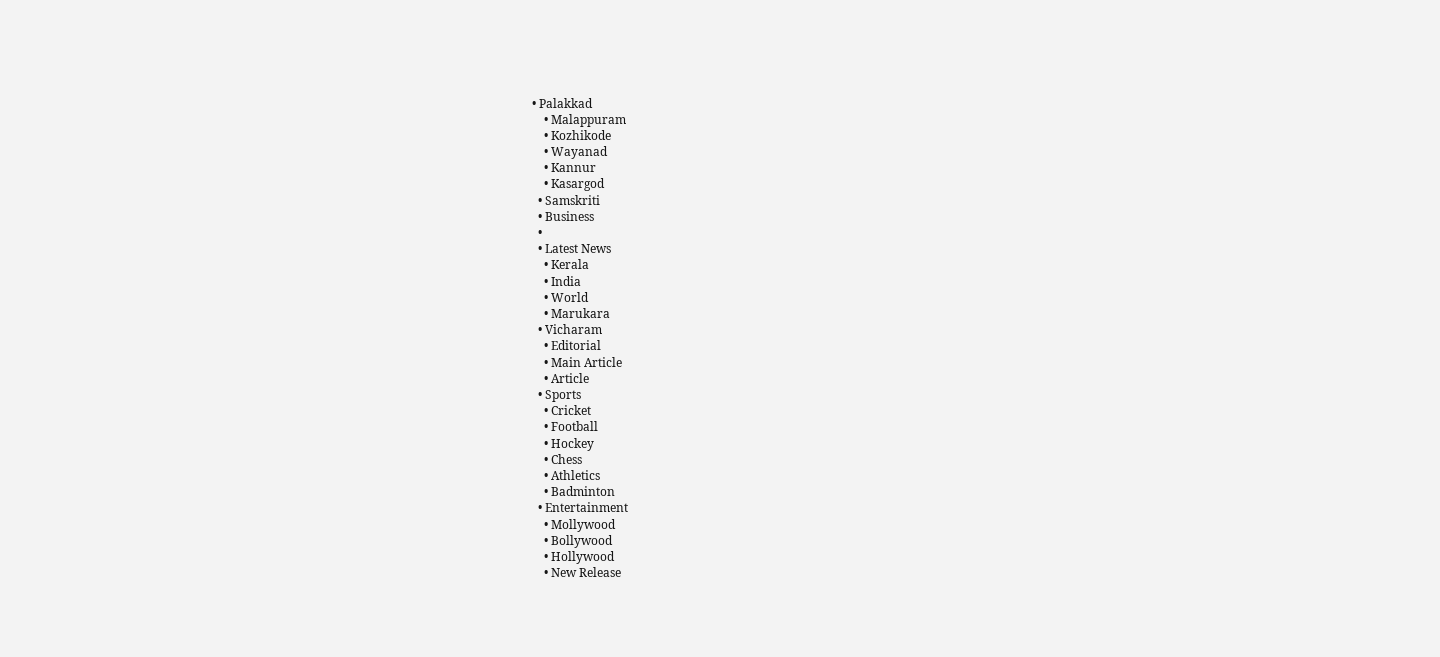• Palakkad
    • Malappuram
    • Kozhikode
    • Wayanad
    • Kannur
    • Kasargod
  • Samskriti
  • Business
  •
  • Latest News
    • Kerala
    • India
    • World
    • Marukara
  • Vicharam
    • Editorial
    • Main Article
    • Article
  • Sports
    • Cricket
    • Football
    • Hockey
    • Chess
    • Athletics
    • Badminton
  • Entertainment
    • Mollywood
    • Bollywood
    • Hollywood
    • New Release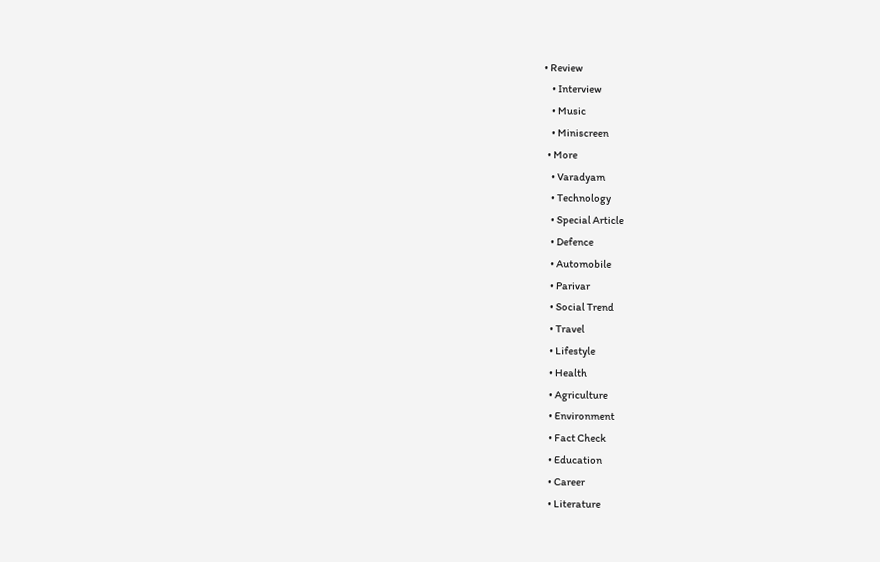• Review
    • Interview
    • Music
    • Miniscreen
  • More
    • Varadyam
    • Technology
    • Special Article
    • Defence
    • Automobile
    • Parivar
    • Social Trend
    • Travel
    • Lifestyle
    • Health
    • Agriculture
    • Environment
    • Fact Check
    • Education
    • Career
    • Literature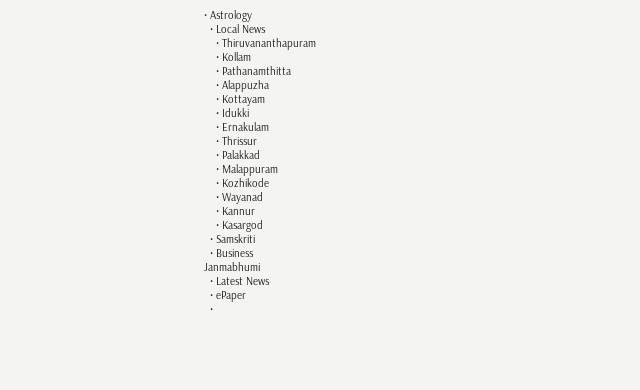• Astrology
  • Local News
    • Thiruvananthapuram
    • Kollam
    • Pathanamthitta
    • Alappuzha
    • Kottayam
    • Idukki
    • Ernakulam
    • Thrissur
    • Palakkad
    • Malappuram
    • Kozhikode
    • Wayanad
    • Kannur
    • Kasargod
  • Samskriti
  • Business
Janmabhumi
  • Latest News
  • ePaper
  •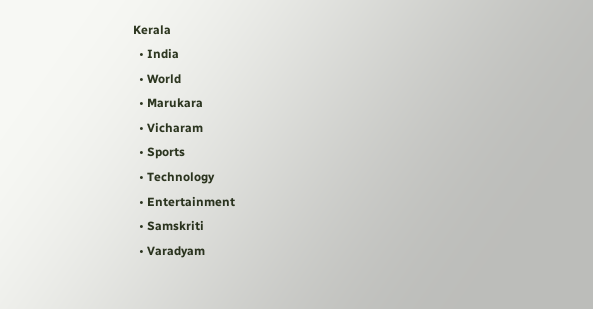Kerala
  • India
  • World
  • Marukara
  • Vicharam
  • Sports
  • Technology
  • Entertainment
  • Samskriti
  • Varadyam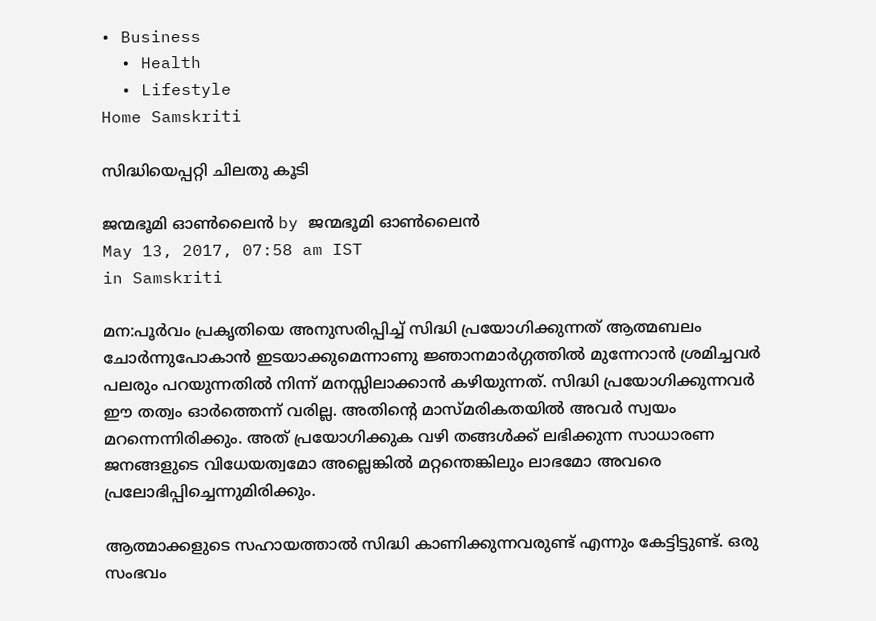• Business
  • Health
  • Lifestyle
Home Samskriti

സിദ്ധിയെപ്പറ്റി ചിലതു കൂടി

ജന്മഭൂമി ഓണ്‍ലൈന്‍ by ജന്മഭൂമി ഓണ്‍ലൈന്‍
May 13, 2017, 07:58 am IST
in Samskriti

മന:പൂര്‍വം പ്രകൃതിയെ അനുസരിപ്പിച്ച് സിദ്ധി പ്രയോഗിക്കുന്നത് ആത്മബലം ചോര്‍ന്നുപോകാന്‍ ഇടയാക്കുമെന്നാണു ജ്ഞാനമാര്‍ഗ്ഗത്തില്‍ മുന്നേറാന്‍ ശ്രമിച്ചവര്‍ പലരും പറയുന്നതില്‍ നിന്ന് മനസ്സിലാക്കാന്‍ കഴിയുന്നത്. സിദ്ധി പ്രയോഗിക്കുന്നവര്‍ ഈ തത്വം ഓര്‍ത്തെന്ന് വരില്ല. അതിന്റെ മാസ്മരികതയില്‍ അവര്‍ സ്വയം മറന്നെന്നിരിക്കും. അത് പ്രയോഗിക്കുക വഴി തങ്ങള്‍ക്ക് ലഭിക്കുന്ന സാധാരണ ജനങ്ങളുടെ വിധേയത്വമോ അല്ലെങ്കില്‍ മറ്റന്തെങ്കിലും ലാഭമോ അവരെ പ്രലോഭിപ്പിച്ചെന്നുമിരിക്കും.

ആത്മാക്കളുടെ സഹായത്താല്‍ സിദ്ധി കാണിക്കുന്നവരുണ്ട് എന്നും കേട്ടിട്ടുണ്ട്. ഒരു സംഭവം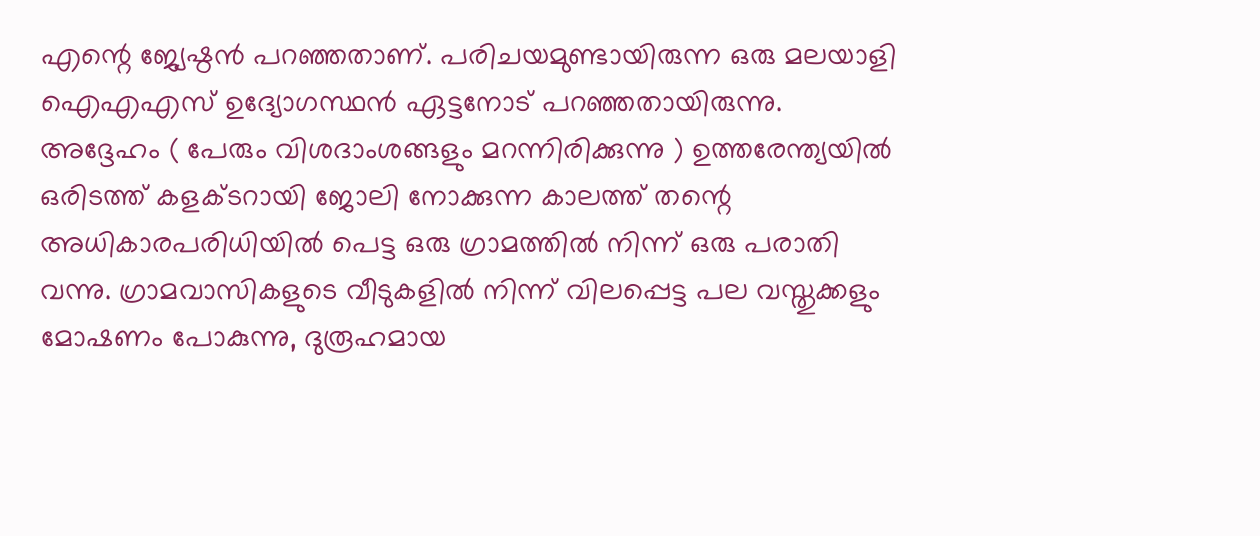എന്റെ ജ്യേഷ്ഠന്‍ പറഞ്ഞതാണ്. പരിചയമുണ്ടായിരുന്ന ഒരു മലയാളി ഐഎഎസ് ഉദ്യോഗസ്ഥന്‍ ഏട്ടനോട് പറഞ്ഞതായിരുന്നു. അദ്ദേഹം ( പേരും വിശദാംശങ്ങളും മറന്നിരിക്കുന്നു ) ഉത്തരേന്ത്യയില്‍ ഒരിടത്ത് കളക്ടറായി ജോലി നോക്കുന്ന കാലത്ത് തന്റെ അധികാരപരിധിയില്‍ പെട്ട ഒരു ഗ്രാമത്തില്‍ നിന്ന് ഒരു പരാതി വന്നു. ഗ്രാമവാസികളുടെ വീടുകളില്‍ നിന്ന് വിലപ്പെട്ട പല വസ്തുക്കളും മോഷണം പോകുന്നു, ദുരൂഹമായ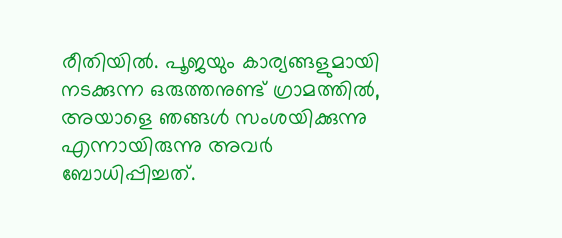രീതിയില്‍. പൂജയും കാര്യങ്ങളുമായി നടക്കുന്ന ഒരുത്തനുണ്ട് ഗ്രാമത്തില്‍, അയാളെ ഞങ്ങള്‍ സംശയിക്കുന്നു എന്നായിരുന്നു അവര്‍ ബോധിപ്പിച്ചത്.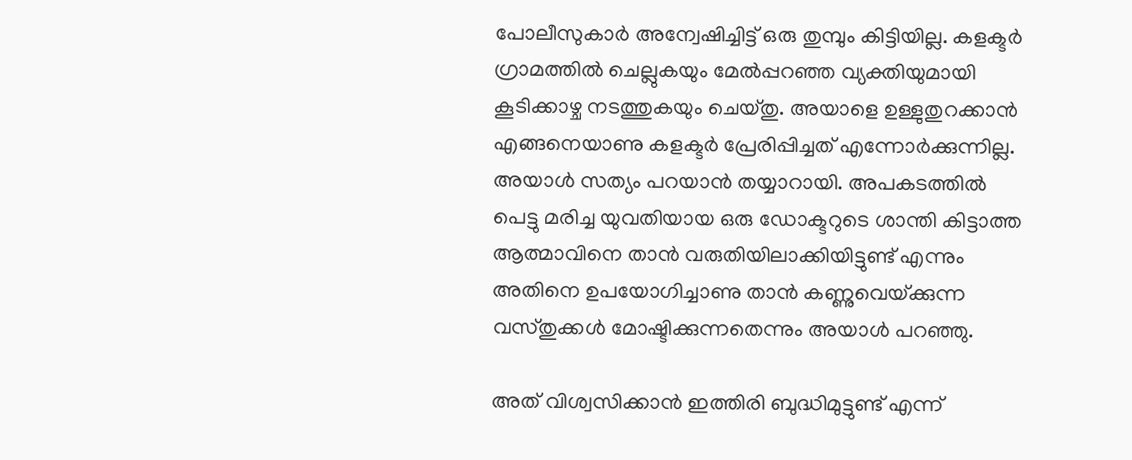പോലീസുകാര്‍ അന്വേഷിച്ചിട്ട് ഒരു തുമ്പും കിട്ടിയില്ല. കളക്ടര്‍ ഗ്രാമത്തില്‍ ചെല്ലുകയും മേല്‍പ്പറഞ്ഞ വ്യക്തിയുമായി കൂടിക്കാഴ്ച നടത്തുകയും ചെയ്തു. അയാളെ ഉള്ളുതുറക്കാന്‍ എങ്ങനെയാണു കളക്ടര്‍ പ്രേരിപ്പിച്ചത് എന്നോര്‍ക്കുന്നില്ല. അയാള്‍ സത്യം പറയാന്‍ തയ്യാറായി. അപകടത്തില്‍ പെട്ടു മരിച്ച യുവതിയായ ഒരു ഡോക്ടറുടെ ശാന്തി കിട്ടാത്ത ആത്മാവിനെ താന്‍ വരുതിയിലാക്കിയിട്ടുണ്ട് എന്നും അതിനെ ഉപയോഗിച്ചാണു താന്‍ കണ്ണുവെയ്‌ക്കുന്ന വസ്തുക്കള്‍ മോഷ്ടിക്കുന്നതെന്നും അയാള്‍ പറഞ്ഞു.

അത് വിശ്വസിക്കാന്‍ ഇത്തിരി ബുദ്ധിമുട്ടുണ്ട് എന്ന്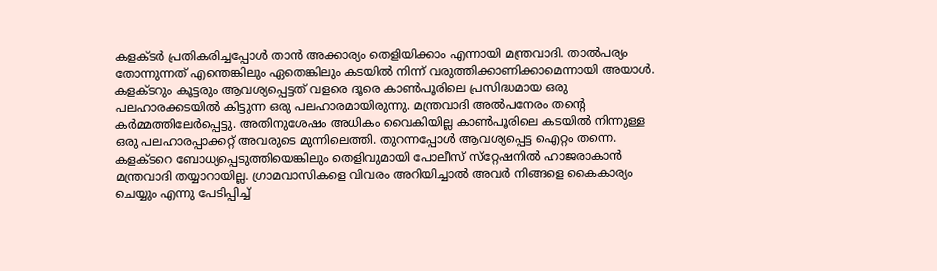കളക്ടര്‍ പ്രതികരിച്ചപ്പോള്‍ താന്‍ അക്കാര്യം തെളിയിക്കാം എന്നായി മന്ത്രവാദി. താല്‍പര്യം തോന്നുന്നത് എന്തെങ്കിലും ഏതെങ്കിലും കടയില്‍ നിന്ന് വരുത്തിക്കാണിക്കാമെന്നായി അയാള്‍. കളക്ടറും കൂട്ടരും ആവശ്യപ്പെട്ടത് വളരെ ദൂരെ കാണ്‍പൂരിലെ പ്രസിദ്ധമായ ഒരു പലഹാരക്കടയില്‍ കിട്ടുന്ന ഒരു പലഹാരമായിരുന്നു. മന്ത്രവാദി അല്‍പനേരം തന്റെ കര്‍മ്മത്തിലേര്‍പ്പെട്ടു. അതിനുശേഷം അധികം വൈകിയില്ല കാണ്‍പൂരിലെ കടയില്‍ നിന്നുള്ള ഒരു പലഹാരപ്പാക്കറ്റ് അവരുടെ മുന്നിലെത്തി. തുറന്നപ്പോള്‍ ആവശ്യപ്പെട്ട ഐറ്റം തന്നെ. കളക്ടറെ ബോധ്യപ്പെടുത്തിയെങ്കിലും തെളിവുമായി പോലീസ് സ്‌റ്റേഷനില്‍ ഹാജരാകാന്‍ മന്ത്രവാദി തയ്യാറായില്ല. ഗ്രാമവാസികളെ വിവരം അറിയിച്ചാല്‍ അവര്‍ നിങ്ങളെ കൈകാര്യം ചെയ്യും എന്നു പേടിപ്പിച്ച്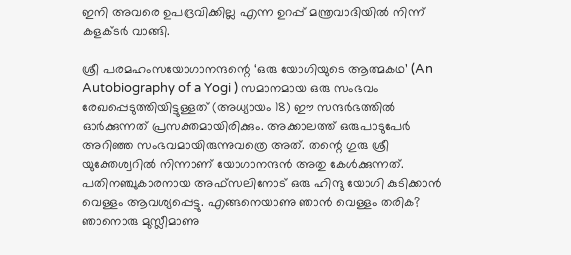ഇനി അവരെ ഉപദ്രവിക്കില്ല എന്ന ഉറപ്പ് മന്ത്രവാദിയില്‍ നിന്ന് കളക്ടര്‍ വാങ്ങി.

ശ്രീ പരമഹംസയോഗാനന്ദന്റെ ‘ഒരു യോഗിയുടെ ആത്മകഥ’ (An Autobiography of a Yogi ) സമാനമായ ഒരു സംഭവം രേഖപ്പെടുത്തിയിട്ടുള്ളത് (അധ്യായം 18) ഈ സന്ദര്‍ഭത്തില്‍ ഓര്‍ക്കുന്നത് പ്രസക്തമായിരിക്കും. അക്കാലത്ത് ഒരുപാടുപേര്‍ അറിഞ്ഞ സംഭവമായിരുന്നുവത്രെ അത്. തന്റെ ഗുരു ശ്രീ യുക്തേശ്വറില്‍ നിന്നാണ് യോഗാനന്ദന്‍ അതു കേള്‍ക്കുന്നത്. പതിനഞ്ചുകാരനായ അഫ്‌സലിനോട് ഒരു ഹിന്ദു യോഗി കുടിക്കാന്‍ വെള്ളം ആവശ്യപ്പെട്ടു. എങ്ങനെയാണു ഞാന്‍ വെള്ളം തരിക? ഞാനൊരു മുസ്ലീമാണു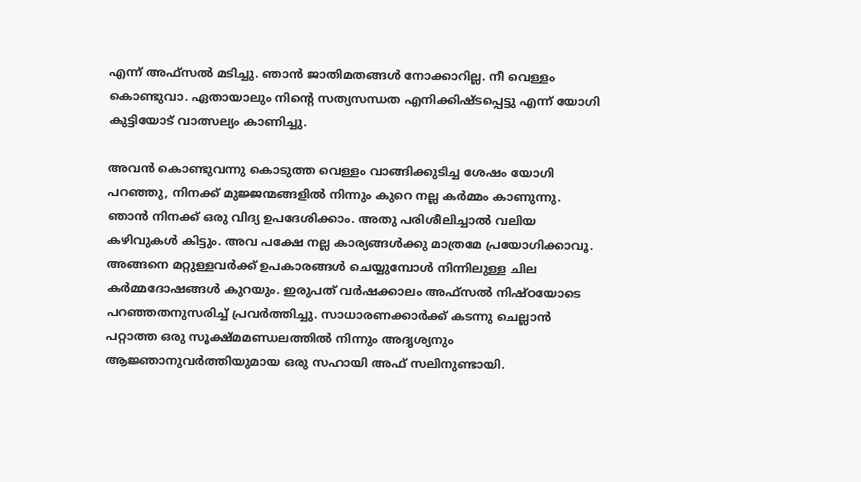എന്ന് അഫ്‌സല്‍ മടിച്ചു. ഞാന്‍ ജാതിമതങ്ങള്‍ നോക്കാറില്ല. നീ വെള്ളം കൊണ്ടുവാ. ഏതായാലും നിന്റെ സത്യസന്ധത എനിക്കിഷ്ടപ്പെട്ടു എന്ന് യോഗി കുട്ടിയോട് വാത്സല്യം കാണിച്ചു.

അവന്‍ കൊണ്ടുവന്നു കൊടുത്ത വെള്ളം വാങ്ങിക്കുടിച്ച ശേഷം യോഗി പറഞ്ഞു, നിനക്ക് മുജ്ജന്മങ്ങളില്‍ നിന്നും കുറെ നല്ല കര്‍മ്മം കാണുന്നു. ഞാന്‍ നിനക്ക് ഒരു വിദ്യ ഉപദേശിക്കാം. അതു പരിശീലിച്ചാല്‍ വലിയ കഴിവുകള്‍ കിട്ടും. അവ പക്ഷേ നല്ല കാര്യങ്ങള്‍ക്കു മാത്രമേ പ്രയോഗിക്കാവൂ. അങ്ങനെ മറ്റുള്ളവര്‍ക്ക് ഉപകാരങ്ങള്‍ ചെയ്യുമ്പോള്‍ നിന്നിലുള്ള ചില കര്‍മ്മദോഷങ്ങള്‍ കുറയും. ഇരുപത് വര്‍ഷക്കാലം അഫ്‌സല്‍ നിഷ്ഠയോടെ പറഞ്ഞതനുസരിച്ച് പ്രവര്‍ത്തിച്ചു. സാധാരണക്കാര്‍ക്ക് കടന്നു ചെല്ലാന്‍ പറ്റാത്ത ഒരു സൂക്ഷ്മമണ്ഡലത്തില്‍ നിന്നും അദൃശ്യനും ആജ്ഞാനുവര്‍ത്തിയുമായ ഒരു സഹായി അഫ് സലിനുണ്ടായി.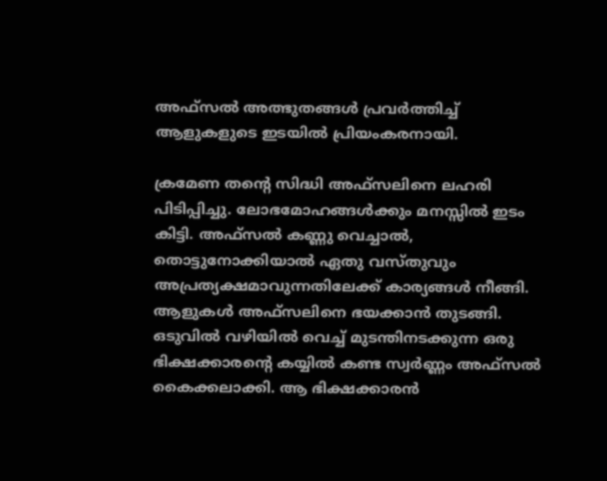അഫ്‌സല്‍ അത്ഭുതങ്ങള്‍ പ്രവര്‍ത്തിച്ച് ആളുകളുടെ ഇടയില്‍ പ്രിയംകരനായി.

ക്രമേണ തന്റെ സിദ്ധി അഫ്‌സലിനെ ലഹരി പിടിപ്പിച്ചു. ലോഭമോഹങ്ങള്‍ക്കും മനസ്സില്‍ ഇടം കിട്ടി. അഫ്‌സല്‍ കണ്ണു വെച്ചാല്‍, തൊട്ടുനോക്കിയാല്‍ ഏതു വസ്തുവും അപ്രത്യക്ഷമാവുന്നതിലേക്ക് കാര്യങ്ങള്‍ നീങ്ങി. ആളുകള്‍ അഫ്‌സലിനെ ഭയക്കാന്‍ തുടങ്ങി. ഒടുവില്‍ വഴിയില്‍ വെച്ച് മുടന്തിനടക്കുന്ന ഒരു ഭിക്ഷക്കാരന്റെ കയ്യില്‍ കണ്ട സ്വര്‍ണ്ണം അഫ്‌സല്‍ കൈക്കലാക്കി. ആ ഭിക്ഷക്കാരന്‍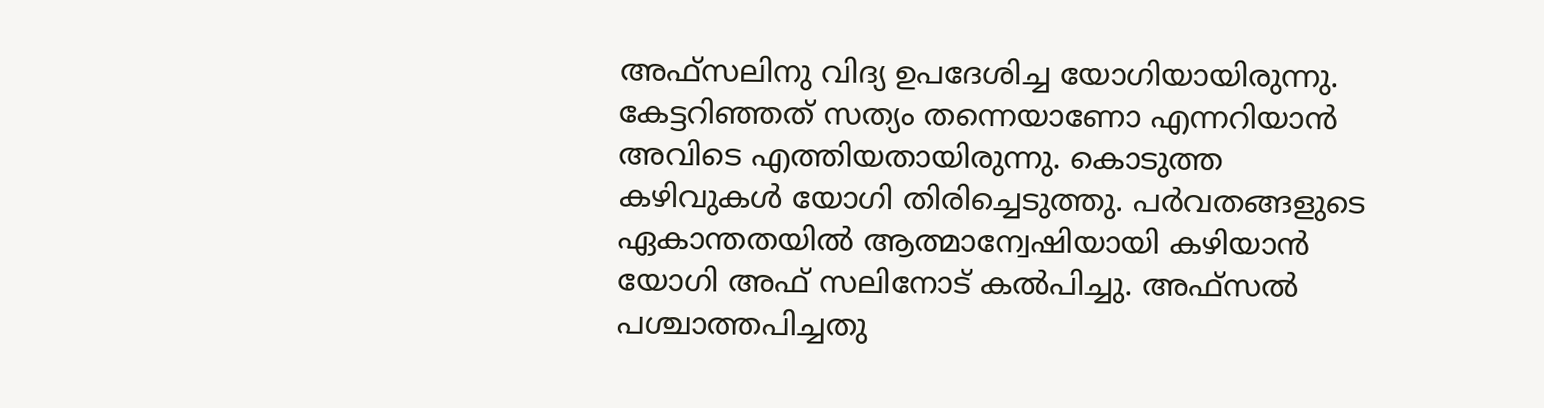അഫ്‌സലിനു വിദ്യ ഉപദേശിച്ച യോഗിയായിരുന്നു. കേട്ടറിഞ്ഞത് സത്യം തന്നെയാണോ എന്നറിയാന്‍ അവിടെ എത്തിയതായിരുന്നു. കൊടുത്ത കഴിവുകള്‍ യോഗി തിരിച്ചെടുത്തു. പര്‍വതങ്ങളുടെ ഏകാന്തതയില്‍ ആത്മാന്വേഷിയായി കഴിയാന്‍ യോഗി അഫ് സലിനോട് കല്‍പിച്ചു. അഫ്‌സല്‍ പശ്ചാത്തപിച്ചതു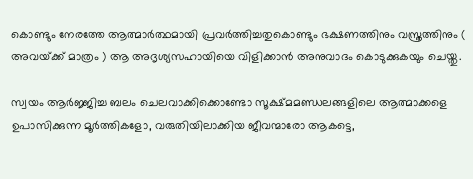കൊണ്ടും നേരത്തേ ആത്മാര്‍ത്ഥമായി പ്രവര്‍ത്തിച്ചതുകൊണ്ടും ഭക്ഷണത്തിനും വസ്ത്രത്തിനും ( അവയ്‌ക്ക് മാത്രം ) ആ അദൃശ്യസഹായിയെ വിളിക്കാന്‍ അനുവാദം കൊടുക്കുകയും ചെയ്തു.

സ്വയം ആര്‍ജ്ജിച്ച ബലം ചെലവാക്കിക്കൊണ്ടോ സൂക്ഷ്മമണ്ഡലങ്ങളിലെ ആത്മാക്കളെ ഉപാസിക്കുന്ന മൂര്‍ത്തികളോ, വരുതിയിലാക്കിയ ജീവന്മാരോ ആകട്ടെ,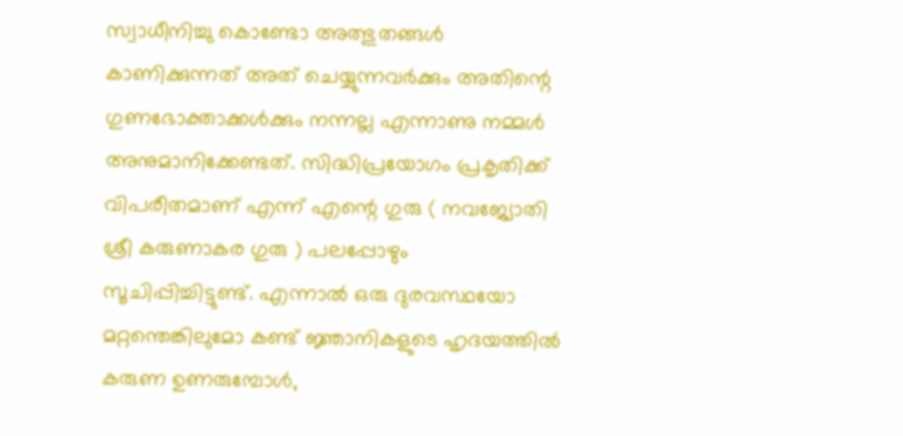സ്വാധീനിച്ചു കൊണ്ടോ അത്ഭുതങ്ങള്‍ കാണിക്കുന്നത് അത് ചെയ്യുന്നവര്‍ക്കും അതിന്റെ ഗുണഭോക്താക്കള്‍ക്കും നന്നല്ല എന്നാണു നമ്മള്‍ അനുമാനിക്കേണ്ടത്. സിദ്ധിപ്രയോഗം പ്രകൃതിക്ക് വിപരീതമാണ് എന്ന് എന്റെ ഗുരു ( നവജ്യോതി ശ്രീ കരുണാകര ഗുരു ) പലപ്പോഴും സൂചിപ്പിച്ചിട്ടുണ്ട്. എന്നാല്‍ ഒരു ദുരവസ്ഥയോ മറ്റന്തെങ്കിലുമോ കണ്ട് ജ്ഞാനികളുടെ ഹൃദയത്തില്‍ കരുണ ഉണരുമ്പോള്‍,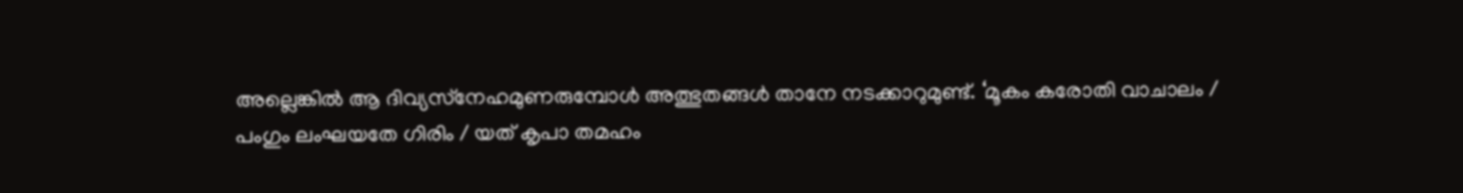അല്ലെങ്കില്‍ ആ ദിവ്യസ്‌നേഹമുണരുമ്പോള്‍ അത്ഭുതങ്ങള്‍ താനേ നടക്കാറുമുണ്ട്. ‘മൂകം കരോതി വാചാലം / പംഗും ലംഘയതേ ഗിരിം / യത് കൃപാ തമഹം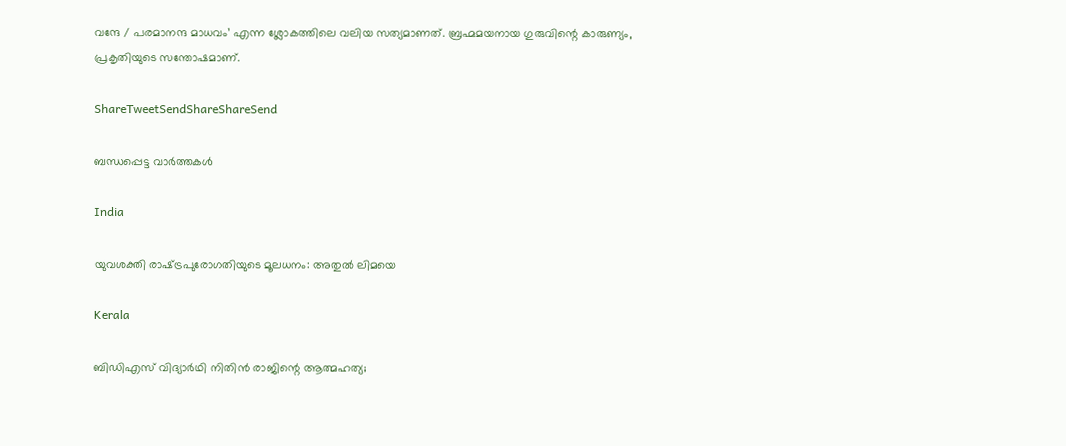വന്ദേ / പരമാനന്ദ മാധവം’ എന്ന ശ്ലോകത്തിലെ വലിയ സത്യമാണത്. ബ്രഹ്മമയനായ ഗുരുവിന്റെ കാരുണ്യം, പ്രകൃതിയുടെ സന്തോഷമാണ്.

ShareTweetSendShareShareSend

ബന്ധപ്പെട്ട വാര്‍ത്തകള്‍

India

യുവശക്തി രാഷ്‌ട്രപുരോഗതിയുടെ മൂലധനം: അതുല്‍ ലിമയെ

Kerala

ബിഡിഎസ് വിദ്യാർഥി നിതിൻ രാജിന്റെ ആത്മഹത്യ;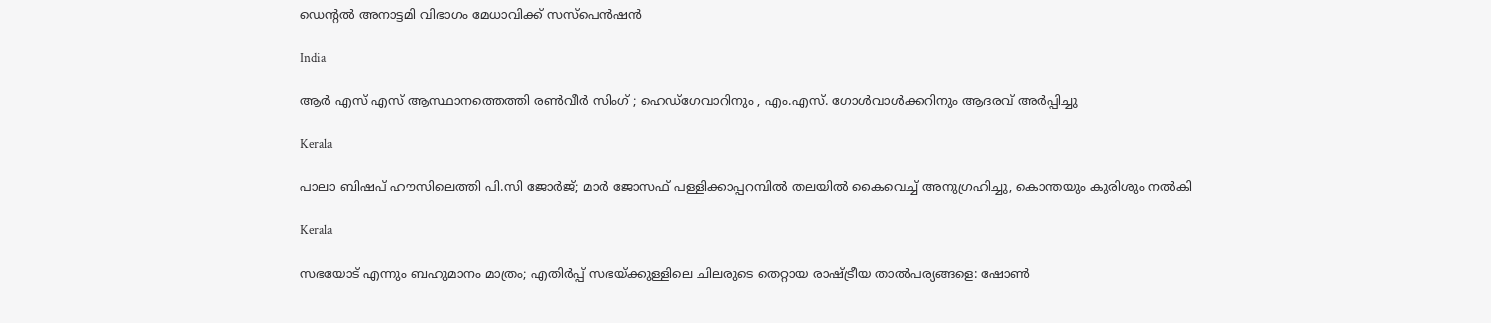ഡെൻ്റൽ അനാട്ടമി വിഭാഗം മേധാവിക്ക് സസ്പെൻഷൻ

India

ആർ എസ് എസ് ആസ്ഥാനത്തെത്തി രൺവീർ സിംഗ് ; ഹെഡ്‌ഗേവാറിനും , എം.എസ്. ഗോൾവാൾക്കറിനും ആദരവ് അർപ്പിച്ചു

Kerala

പാലാ ബിഷപ് ഹൗസിലെത്തി പി.സി ജോർജ്; മാർ ജോസഫ് പള്ളിക്കാപ്പറമ്പിൽ തലയിൽ കൈവെച്ച് അനുഗ്രഹിച്ചു, കൊന്തയും കുരിശും നൽകി

Kerala

സഭയോട് എന്നും ബഹുമാനം മാത്രം; എതിർപ്പ് സഭയ്‌ക്കുള്ളിലെ ചിലരുടെ തെറ്റായ രാഷ്‌ട്രീയ താൽപര്യങ്ങളെ: ഷോൺ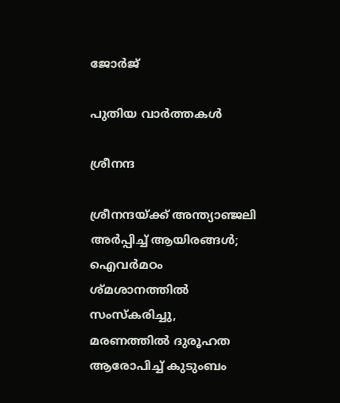ജോർജ്

പുതിയ വാര്‍ത്തകള്‍

ശ്രീനന്ദ

ശ്രീനന്ദയ്‌ക്ക് അന്ത്യാഞ്ജലി അര്‍പ്പിച്ച് ആയിരങ്ങൾ; ഐവര്‍മഠം ശ്മശാനത്തിൽ സംസ്കരിച്ചു, മരണത്തിൽ ദുരൂഹത ആരോപിച്ച് കുടുംബം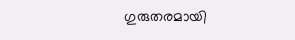ഗുരുതരമായി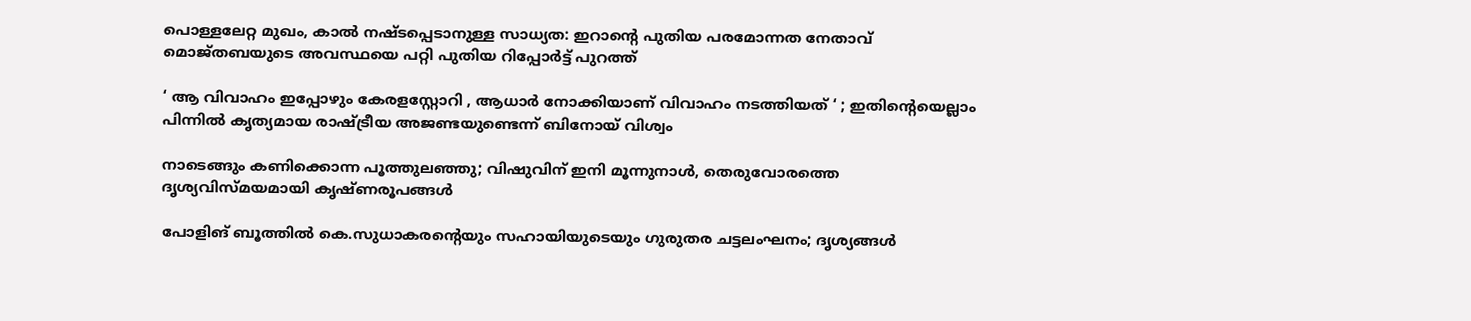പൊള്ളലേറ്റ മുഖം, കാൽ നഷ്ടപ്പെടാനുള്ള സാധ്യത: ഇറാന്റെ പുതിയ പരമോന്നത നേതാവ് മൊജ്തബയുടെ അവസ്ഥയെ പറ്റി പുതിയ റിപ്പോർട്ട് പുറത്ത്

‘ ആ വിവാഹം ഇപ്പോഴും കേരളസ്റ്റോറി , ആധാർ നോക്കിയാണ് വിവാഹം നടത്തിയത് ‘ ; ഇതിന്റെയെല്ലാം പിന്നിൽ കൃത്യമായ രാഷ്‌ട്രീയ അജണ്ടയുണ്ടെന്ന് ബിനോയ് വിശ്വം

നാടെങ്ങും കണിക്കൊന്ന പൂത്തുലഞ്ഞു; വിഷുവിന് ഇനി മൂന്നുനാള്‍, തെരുവോരത്തെ ദൃശ്യവിസ്മയമായി കൃഷ്ണരൂപങ്ങള്‍

പോളിങ് ബൂത്തിൽ കെ.സുധാകരന്റെയും സഹായിയുടെയും ഗുരുതര ചട്ടലംഘനം; ദൃശ്യങ്ങൾ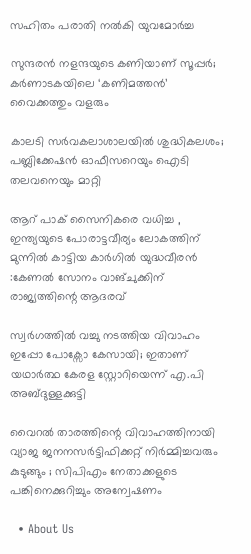സഹിതം പരാതി നൽകി യുവമോർച്ച

സുന്ദരന്‍ നളന്ദയുടെ കണിയാണ് സൂപ്പര്‍; കര്‍ണാടകയിലെ ‘കണിമത്തന്‍’ വൈക്കത്തും വളരും

കാലടി സര്‍വകലാശാലയില്‍ ശുദ്ധികലശം; പബ്ലിക്കേഷന്‍ ഓഫീസറെയും ഐടി തലവനെയും മാറ്റി

ആറ് പാക് സൈനികരെ വധിച്ച , ഇന്ത്യയുടെ പോരാട്ടവീര്യം ലോകത്തിന് മുന്നിൽ കാട്ടിയ കാർഗിൽ യുദ്ധവീരൻ :കേണൽ സോനം വാങ്ചുക്കിന് രാജ്യത്തിന്റെ ആദരവ്

സ്വർഗത്തിൽ വച്ചു നടത്തിയ വിവാഹം ഇപ്പോ പോക്സോ കേസായി; ഇതാണ് യഥാർത്ഥ കേരള സ്റ്റോറിയെന്ന് എ.പി അബ്ദുള്ളക്കുട്ടി

വൈറൽ താരത്തിന്റെ വിവാഹത്തിനായി വ്യാജ ജനനസർട്ടിഫിക്കറ്റ് നിർമ്മിച്ചവരും കുടുങ്ങും ; സിപിഎം നേതാക്കളുടെ പങ്കിനെക്കുറിച്ചും അന്വേഷണം

  • About Us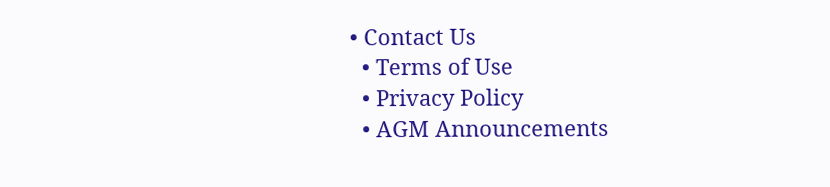• Contact Us
  • Terms of Use
  • Privacy Policy
  • AGM Announcements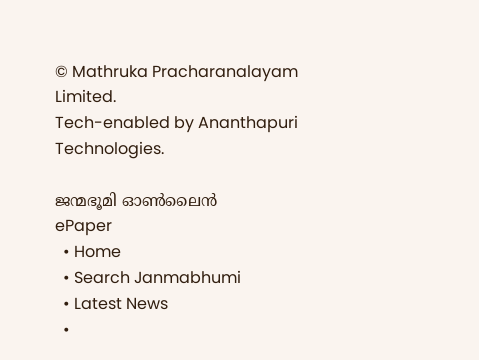© Mathruka Pracharanalayam Limited.
Tech-enabled by Ananthapuri Technologies.

ജന്മഭൂമി ഓണ്‍ലൈന്‍
ePaper
  • Home
  • Search Janmabhumi
  • Latest News
  •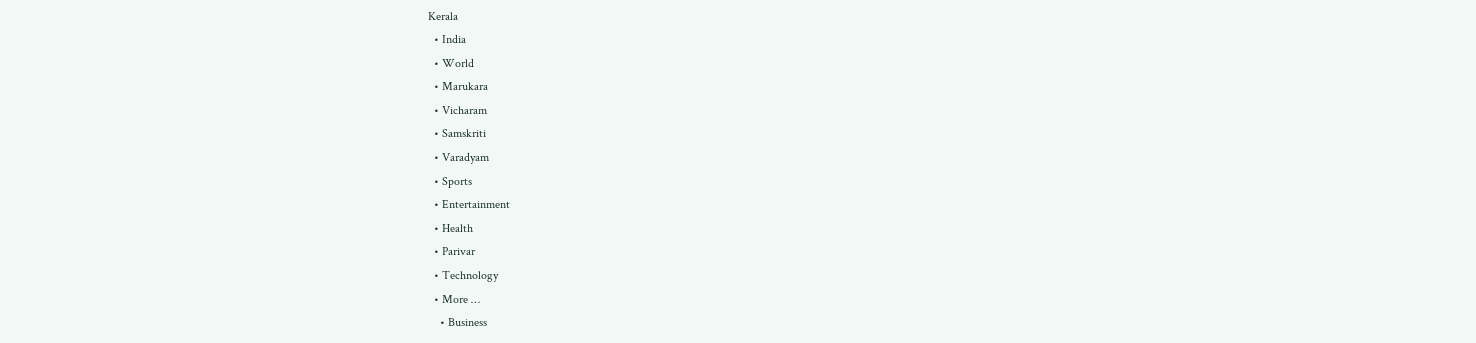Kerala
  • India
  • World
  • Marukara
  • Vicharam
  • Samskriti
  • Varadyam
  • Sports
  • Entertainment
  • Health
  • Parivar
  • Technology
  • More …
    • Business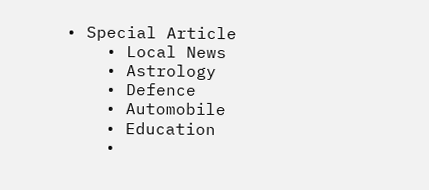• Special Article
    • Local News
    • Astrology
    • Defence
    • Automobile
    • Education
    •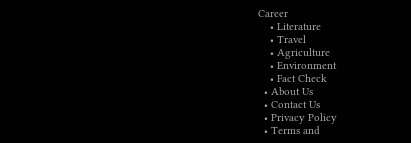Career
    • Literature
    • Travel
    • Agriculture
    • Environment
    • Fact Check
  • About Us
  • Contact Us
  • Privacy Policy
  • Terms and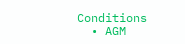Conditions
  • AGM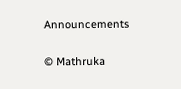Announcements

© Mathruka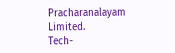Pracharanalayam Limited.
Tech-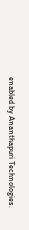enabled by Ananthapuri Technologies.